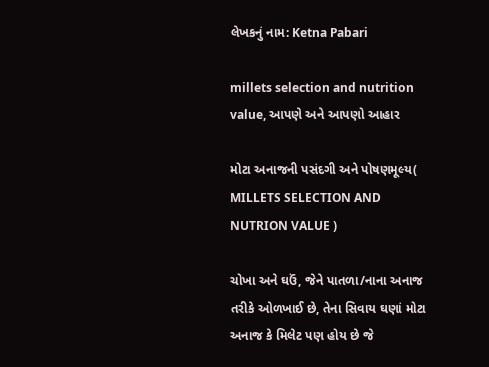લેખકનું નામ: Ketna Pabari

millets selection and nutrition value, આપણે અને આપણો આહાર

મોટા અનાજની પસંદગી અને પોષણમૂલ્ય( MILLETS SELECTION AND NUTRION VALUE )

ચોખા અને ઘઉં, જેને પાતળા/નાના અનાજ તરીકે ઓળખાઈ છે, તેના સિવાય ઘણાં મોટા અનાજ કે મિલેટ પણ હોય છે જે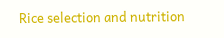Rice selection and nutrition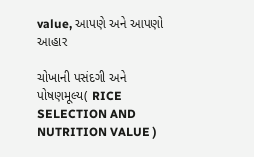value, આપણે અને આપણો આહાર

ચોખાની પસંદગી અને પોષણમૂલ્ય( RICE SELECTION AND NUTRITION VALUE )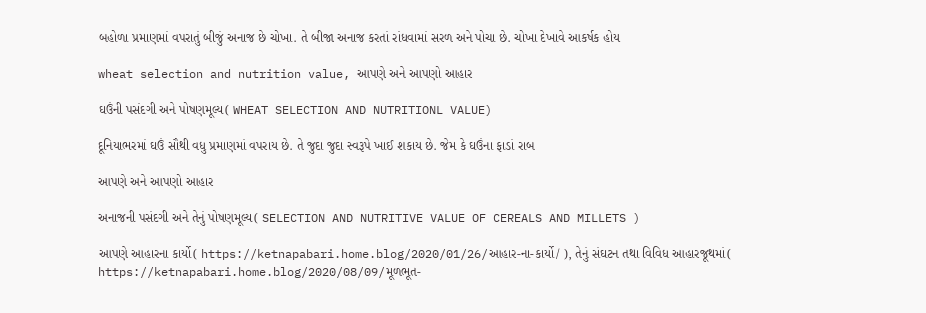બહોળા પ્રમાણમાં વપરાતું બીજું અનાજ છે ચોખા. તે બીજા અનાજ કરતાં રાંધવામાં સરળ અને પોચા છે. ચોખા દેખાવે આકર્ષક હોય

wheat selection and nutrition value, આપણે અને આપણો આહાર

ઘઉંની પસંદગી અને પોષણમૂલ્ય( WHEAT SELECTION AND NUTRITIONL VALUE)

દૂનિયાભરમાં ઘઉં સૌથી વધુ પ્રમાણમાં વપરાય છે. તે જુદા જુદા સ્વરૂપે ખાઈ શકાય છે. જેમ કે ઘઉંના ફાડાં રાબ

આપણે અને આપણો આહાર

અનાજની પસંદગી અને તેનું પોષણમૂલ્ય( SELECTION AND NUTRITIVE VALUE OF CEREALS AND MILLETS )

આપણે આહારના કાર્યો( https://ketnapabari.home.blog/2020/01/26/આહાર-ના-કાર્યો/ ), તેનું સંઘટન તથા વિવિધ આહારજૂથમાં( https://ketnapabari.home.blog/2020/08/09/મૂળભૂત-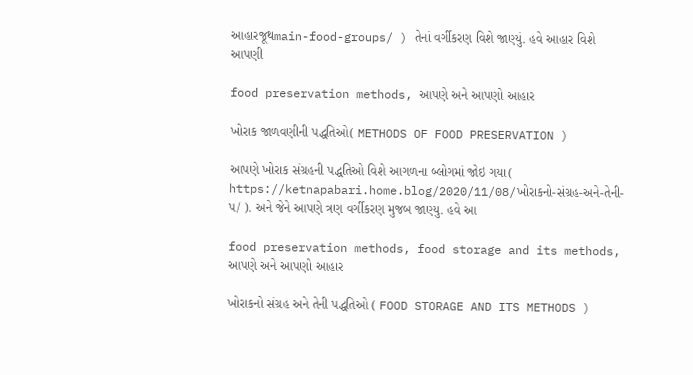આહારજૂથmain-food-groups/ ) તેનાં વર્ગીકરણ વિશે જાણ્યું. હવે આહાર વિશે આપણી

food preservation methods, આપણે અને આપણો આહાર

ખોરાક જાળવણીની પદ્ધતિઓ( METHODS OF FOOD PRESERVATION )

આપણે ખોરાક સંગ્રહની પદ્ધતિઓ વિશે આગળના બ્લોગમાં જોઇ ગયા( https://ketnapabari.home.blog/2020/11/08/ખોરાકનો-સંગ્રહ-અને-તેની-પ/ ). અને જેને આપણે ત્રણ વર્ગીકરણ મુજબ જાણ્યુ. હવે આ

food preservation methods, food storage and its methods, આપણે અને આપણો આહાર

ખોરાકનો સંગ્રહ અને તેની પદ્ધતિઓ ( FOOD STORAGE AND ITS METHODS )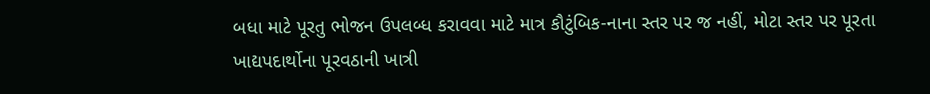બધા માટે પૂરતુ ભોજન ઉપલબ્ધ કરાવવા માટે માત્ર કૌટુંબિક-નાના સ્તર પર જ નહીં, મોટા સ્તર પર પૂરતા ખાદ્યપદાર્થોના પૂરવઠાની ખાત્રી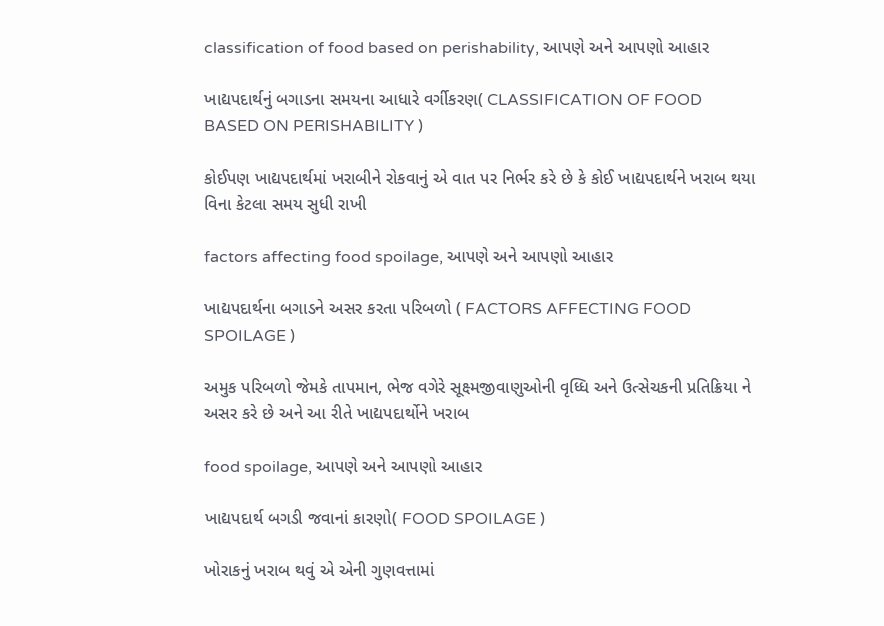classification of food based on perishability, આપણે અને આપણો આહાર

ખાદ્યપદાર્થનું બગાડના સમયના આધારે વર્ગીકરણ( CLASSIFICATION OF FOOD BASED ON PERISHABILITY )

કોઈપણ ખાદ્યપદાર્થમાં ખરાબીને રોકવાનું એ વાત પર નિર્ભર કરે છે કે કોઈ ખાદ્યપદાર્થને ખરાબ થયા વિના કેટલા સમય સુધી રાખી

factors affecting food spoilage, આપણે અને આપણો આહાર

ખાદ્યપદાર્થના બગાડને અસર કરતા પરિબળો ( FACTORS AFFECTING FOOD SPOILAGE )

અમુક પરિબળો જેમકે તાપમાન, ભેજ વગેરે સૂક્ષ્મજીવાણુઓની વૃધ્ધિ અને ઉત્સેચકની પ્રતિક્રિયા ને અસર કરે છે અને આ રીતે ખાદ્યપદાર્થોને ખરાબ

food spoilage, આપણે અને આપણો આહાર

ખાદ્યપદાર્થ બગડી જવાનાં કારણો( FOOD SPOILAGE )

ખોરાકનું ખરાબ થવું એ એની ગુણવત્તામાં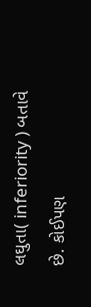લઘુતા( inferiority ) બતાવે છે. કોઈપણ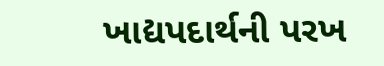ખાદ્યપદાર્થની પરખ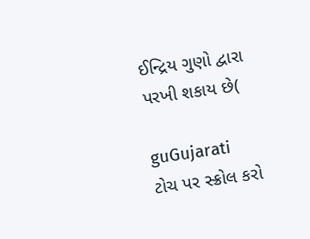ઈન્દ્રિય ગુણો દ્વારા પરખી શકાય છે(

guGujarati
ટોચ પર સ્ક્રોલ કરો